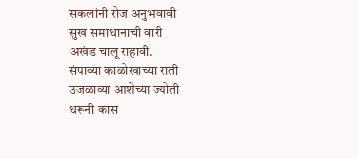सकलांनी रोज अनुभवावी
सुख समाधानाची वारी
अखंड चालू राहावी.
संपाव्या काळोखाच्या राती
उजळाव्या आशेच्या ज्योती
धरूनी कास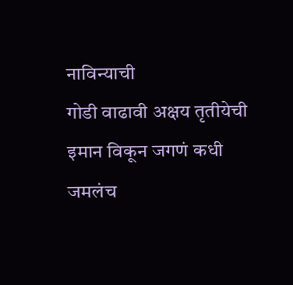नाविन्याची
गोडी वाढावी अक्षय तृतीयेची
इमान विकून जगणं कधी जमलंच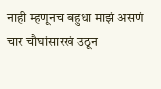नाही म्हणूनच बहुधा माझं असणं चार चौघांसारखं उठून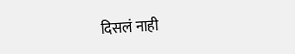दिसलं नाही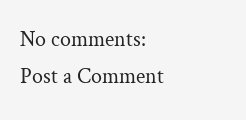No comments:
Post a Comment